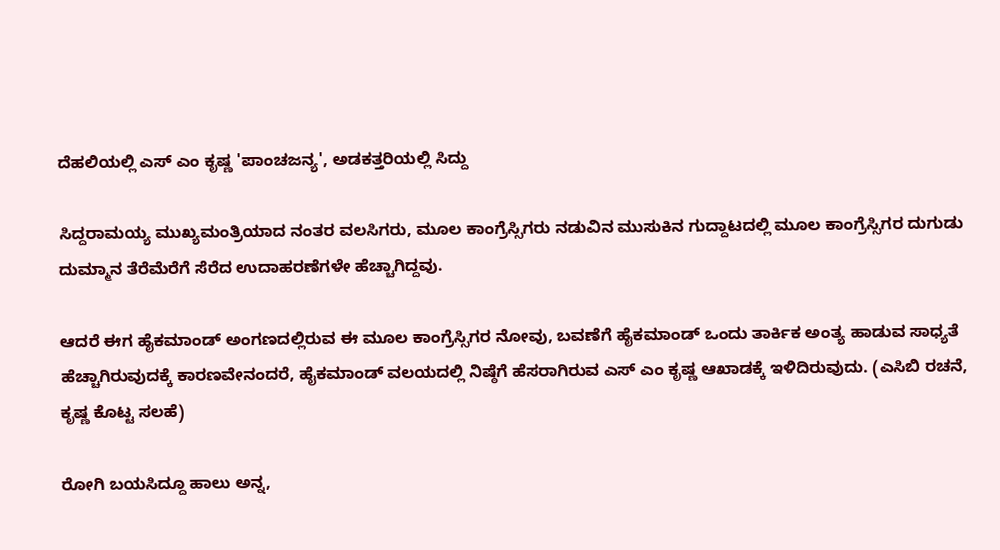ದೆಹಲಿಯಲ್ಲಿ ಎಸ್ ಎಂ ಕೃಷ್ಣ 'ಪಾಂಚಜನ್ಯ', ಅಡಕತ್ತರಿಯಲ್ಲಿ ಸಿದ್ದು

ಸಿದ್ದರಾಮಯ್ಯ ಮುಖ್ಯಮಂತ್ರಿಯಾದ ನಂತರ ವಲಸಿಗರು, ಮೂಲ ಕಾಂಗ್ರೆಸ್ಸಿಗರು ನಡುವಿನ ಮುಸುಕಿನ ಗುದ್ದಾಟದಲ್ಲಿ ಮೂಲ ಕಾಂಗ್ರೆಸ್ಸಿಗರ ದುಗುಡು ದುಮ್ಮಾನ ತೆರೆಮೆರೆಗೆ ಸೆರೆದ ಉದಾಹರಣೆಗಳೇ ಹೆಚ್ಚಾಗಿದ್ದವು.

ಆದರೆ ಈಗ ಹೈಕಮಾಂಡ್ ಅಂಗಣದಲ್ಲಿರುವ ಈ ಮೂಲ ಕಾಂಗ್ರೆಸ್ಸಿಗರ ನೋವು, ಬವಣೆಗೆ ಹೈಕಮಾಂಡ್ ಒಂದು ತಾರ್ಕಿಕ ಅಂತ್ಯ ಹಾಡುವ ಸಾಧ್ಯತೆ ಹೆಚ್ಚಾಗಿರುವುದಕ್ಕೆ ಕಾರಣವೇನಂದರೆ, ಹೈಕಮಾಂಡ್ ವಲಯದಲ್ಲಿ ನಿಷ್ಠೆಗೆ ಹೆಸರಾಗಿರುವ ಎಸ್ ಎಂ ಕೃಷ್ಣ ಆಖಾಡಕ್ಕೆ ಇಳಿದಿರುವುದು. (ಎಸಿಬಿ ರಚನೆ, ಕೃಷ್ಣ ಕೊಟ್ಟ ಸಲಹೆ)

ರೋಗಿ ಬಯಸಿದ್ದೂ ಹಾಲು ಅನ್ನ,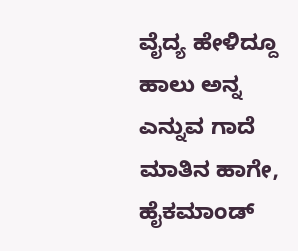ವೈದ್ಯ ಹೇಳಿದ್ದೂ ಹಾಲು ಅನ್ನ ಎನ್ನುವ ಗಾದೆ ಮಾತಿನ ಹಾಗೇ, ಹೈಕಮಾಂಡ್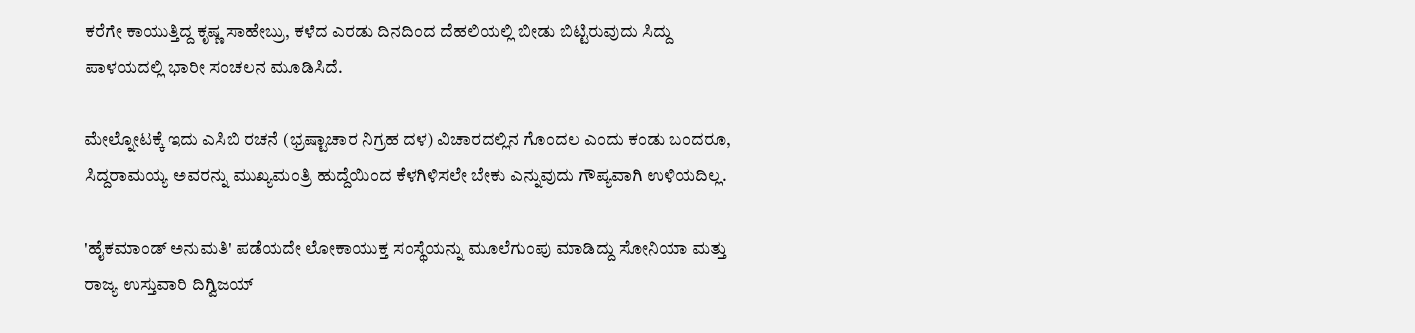ಕರೆಗೇ ಕಾಯುತ್ತಿದ್ದ ಕೃಷ್ಣ ಸಾಹೇಬ್ರು, ಕಳೆದ ಎರಡು ದಿನದಿಂದ ದೆಹಲಿಯಲ್ಲಿ ಬೀಡು ಬಿಟ್ಟಿರುವುದು ಸಿದ್ದು ಪಾಳಯದಲ್ಲಿ ಭಾರೀ ಸಂಚಲನ ಮೂಡಿಸಿದೆ.

ಮೇಲ್ನೋಟಕ್ಕೆ ಇದು ಎಸಿಬಿ ರಚನೆ (ಭ್ರಷ್ಟಾಚಾರ ನಿಗ್ರಹ ದಳ) ವಿಚಾರದಲ್ಲಿನ ಗೊಂದಲ ಎಂದು ಕಂಡು ಬಂದರೂ, ಸಿದ್ದರಾಮಯ್ಯ ಅವರನ್ನು ಮುಖ್ಯಮಂತ್ರಿ ಹುದ್ದೆಯಿಂದ ಕೆಳಗಿಳಿಸಲೇ ಬೇಕು ಎನ್ನುವುದು ಗೌಪ್ಯವಾಗಿ ಉಳಿಯದಿಲ್ಲ.

'ಹೈಕಮಾಂಡ್ ಅನುಮತಿ' ಪಡೆಯದೇ ಲೋಕಾಯುಕ್ತ ಸಂಸ್ಥೆಯನ್ನು ಮೂಲೆಗುಂಪು ಮಾಡಿದ್ದು ಸೋನಿಯಾ ಮತ್ತು ರಾಜ್ಯ ಉಸ್ತುವಾರಿ ದಿಗ್ವಿಜಯ್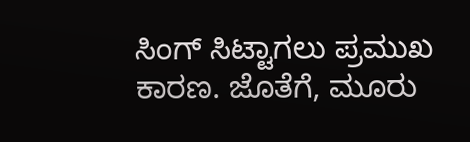ಸಿಂಗ್ ಸಿಟ್ಟಾಗಲು ಪ್ರಮುಖ ಕಾರಣ. ಜೊತೆಗೆ, ಮೂರು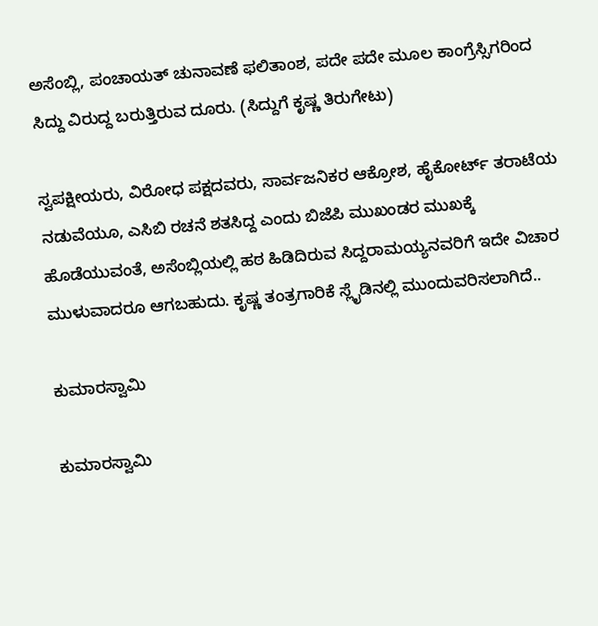ಅಸೆಂಬ್ಲಿ, ಪಂಚಾಯತ್ ಚುನಾವಣೆ ಫಲಿತಾಂಶ, ಪದೇ ಪದೇ ಮೂಲ ಕಾಂಗ್ರೆಸ್ಸಿಗರಿಂದ ಸಿದ್ದು ವಿರುದ್ದ ಬರುತ್ತಿರುವ ದೂರು. (ಸಿದ್ದುಗೆ ಕೃಷ್ಣ ತಿರುಗೇಟು)

ಸ್ವಪಕ್ಷೀಯರು, ವಿರೋಧ ಪಕ್ಷದವರು, ಸಾರ್ವಜನಿಕರ ಆಕ್ರೋಶ, ಹೈಕೋರ್ಟ್ ತರಾಟೆಯ ನಡುವೆಯೂ, ಎಸಿಬಿ ರಚನೆ ಶತಸಿದ್ದ ಎಂದು ಬಿಜೆಪಿ ಮುಖಂಡರ ಮುಖಕ್ಕೆ ಹೊಡೆಯುವಂತೆ, ಅಸೆಂಬ್ಲಿಯಲ್ಲಿ ಹಠ ಹಿಡಿದಿರುವ ಸಿದ್ದರಾಮಯ್ಯನವರಿಗೆ ಇದೇ ವಿಚಾರ ಮುಳುವಾದರೂ ಆಗಬಹುದು. ಕೃಷ್ಣ ತಂತ್ರಗಾರಿಕೆ ಸ್ಲೈಡಿನಲ್ಲಿ ಮುಂದುವರಿಸಲಾಗಿದೆ..

ಕುಮಾರಸ್ವಾಮಿ

ಕುಮಾರಸ್ವಾಮಿ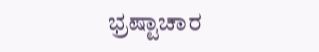ಭ್ರಷ್ಟಾಚಾರ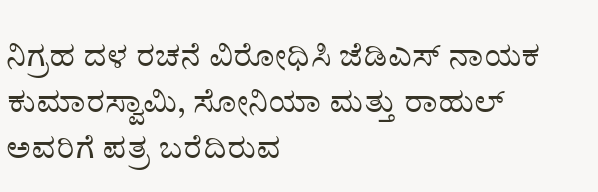ನಿಗ್ರಹ ದಳ ರಚನೆ ವಿರೋಧಿಸಿ ಜೆಡಿಎಸ್ ನಾಯಕ ಕುಮಾರಸ್ವಾಮಿ, ಸೋನಿಯಾ ಮತ್ತು ರಾಹುಲ್ ಅವರಿಗೆ ಪತ್ರ ಬರೆದಿರುವ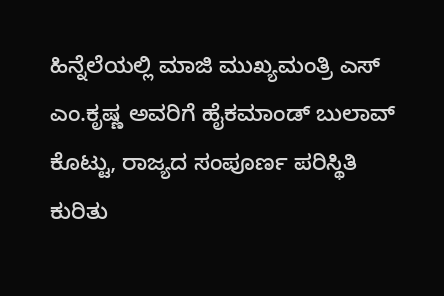ಹಿನ್ನೆಲೆಯಲ್ಲಿ ಮಾಜಿ ಮುಖ್ಯಮಂತ್ರಿ ಎಸ್ ಎಂ.ಕೃಷ್ಣ ಅವರಿಗೆ ಹೈಕಮಾಂಡ್ ಬುಲಾವ್ ಕೊಟ್ಟು, ರಾಜ್ಯದ ಸಂಪೂರ್ಣ ಪರಿಸ್ಥಿತಿ ಕುರಿತು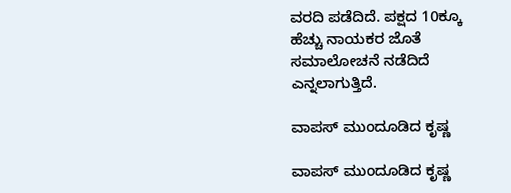ವರದಿ ಪಡೆದಿದೆ. ಪಕ್ಷದ 10ಕ್ಕೂ ಹೆಚ್ಚು ನಾಯಕರ ಜೊತೆ ಸಮಾಲೋಚನೆ ನಡೆದಿದೆ ಎನ್ನಲಾಗುತ್ತಿದೆ.

ವಾಪಸ್ ಮುಂದೂಡಿದ ಕೃಷ್ಣ

ವಾಪಸ್ ಮುಂದೂಡಿದ ಕೃಷ್ಣ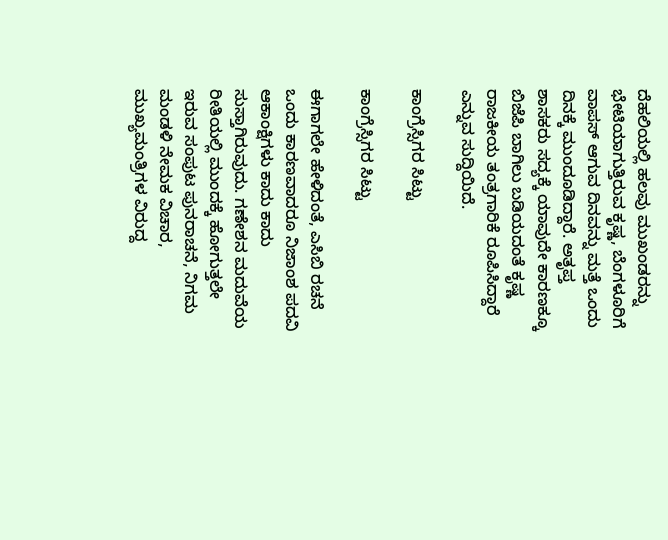ದೆಹಲಿಯಲ್ಲಿ ಹಲವು ಮುಖಂಡರನ್ನು ಭೇಟಿಯಾಗುತ್ತಿರುವ ಕೃಷ್ಣ, ಬೆಂಗಳೂರಿಗೆ ವಾಪಸ್ ಆಗುವ ದಿನವನ್ನು ಮತ್ತೆ ಒಂದು ದಿನಕ್ಕೆ ಮುಂದೂಡಿದ್ದಾರೆ. ಅತೃಪ್ತ ಶಾಸಕರು ಸದ್ಯಕ್ಕೆ ಯಾವುದೇ ಕಾರಣಕ್ಕೂ ಬಿಜೆಪಿ ಬಾಗಿಲು ಬಡಿಯದಂತೆ ಕೃಷ್ಣ ರಾಜಕೀಯ ತಂತ್ರಗಾರಿಕೆ ರೂಪಿಸಿದ್ದಾರೆ ಎನ್ನುವ ಸುದ್ದಿಯಿದೆ.

ಕಾಂಗ್ರೆಸ್ಸಿಗರ ಸಿಟ್ಟು

ಕಾಂಗ್ರೆಸ್ಸಿಗರ ಸಿಟ್ಟು

ಈಗಾಗಲೇ ಹೇಳಿದಂತೆ, ಎಸಿಬಿ ರಚನೆ ಒಂದು ಕಾರಣವಾದರೂ ನಿಜಾಂಶ ಪದವಿ ಆಕಾಂಕ್ಷಿಗಳು ಕಾದು ಕಾದು ಸುಸ್ತಾಗಿರುವುದು. ಗಣೇಶನ ಮದುವೆಯ ರೀತಿಯಲ್ಲಿ ಮುಂದಕ್ಕೆ ಹೋಗುತ್ತಲೇ ಇರುವ ಸಂಪುಟ ಪುನರಾಚನೆ, ನಿಗಮ ಮಂಡಳಿ ನೇಮಕ ವಿಚಾರ, ಮುಖ್ಯಮಂತ್ರಿಗಳ ವಿರುದ್ದ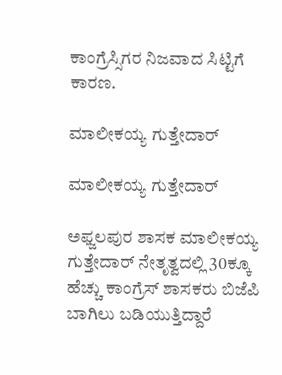ಕಾಂಗ್ರೆಸ್ಸಿಗರ ನಿಜವಾದ ಸಿಟ್ಟಿಗೆ ಕಾರಣ.

ಮಾಲೀಕಯ್ಯ ಗುತ್ತೇದಾರ್

ಮಾಲೀಕಯ್ಯ ಗುತ್ತೇದಾರ್

ಅಫ್ಜಲಪುರ ಶಾಸಕ ಮಾಲೀಕಯ್ಯ ಗುತ್ತೇದಾರ್ ನೇತೃತ್ವದಲ್ಲಿ 30ಕ್ಕೂ ಹೆಚ್ಚು ಕಾಂಗ್ರೆಸ್ ಶಾಸಕರು ಬಿಜೆಪಿ ಬಾಗಿಲು ಬಡಿಯುತ್ತಿದ್ದಾರೆ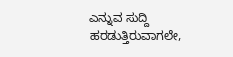ಎನ್ನುವ ಸುದ್ದಿ ಹರಡುತ್ತಿರುವಾಗಲೇ,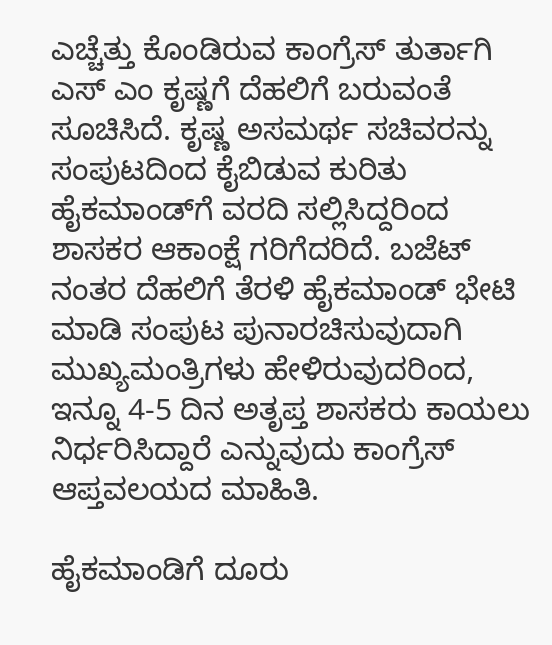ಎಚ್ಚೆತ್ತು ಕೊಂಡಿರುವ ಕಾಂಗ್ರೆಸ್ ತುರ್ತಾಗಿ ಎಸ್ ಎಂ ಕೃಷ್ಣಗೆ ದೆಹಲಿಗೆ ಬರುವಂತೆ ಸೂಚಿಸಿದೆ. ಕೃಷ್ಣ ಅಸಮರ್ಥ ಸಚಿವರನ್ನು ಸಂಪುಟದಿಂದ ಕೈಬಿಡುವ ಕುರಿತು ಹೈಕಮಾಂಡ್‌ಗೆ ವರದಿ ಸಲ್ಲಿಸಿದ್ದರಿಂದ ಶಾಸಕರ ಆಕಾಂಕ್ಷೆ ಗರಿಗೆದರಿದೆ. ಬಜೆಟ್ ನಂತರ ದೆಹಲಿಗೆ ತೆರಳಿ ಹೈಕಮಾಂಡ್ ಭೇಟಿ ಮಾಡಿ ಸಂಪುಟ ಪುನಾರಚಿಸುವುದಾಗಿ ಮುಖ್ಯಮಂತ್ರಿಗಳು ಹೇಳಿರುವುದರಿಂದ, ಇನ್ನೂ 4-5 ದಿನ ಅತೃಪ್ತ ಶಾಸಕರು ಕಾಯಲು ನಿರ್ಧರಿಸಿದ್ದಾರೆ ಎನ್ನುವುದು ಕಾಂಗ್ರೆಸ್ ಆಪ್ತವಲಯದ ಮಾಹಿತಿ.

ಹೈಕಮಾಂಡಿಗೆ ದೂರು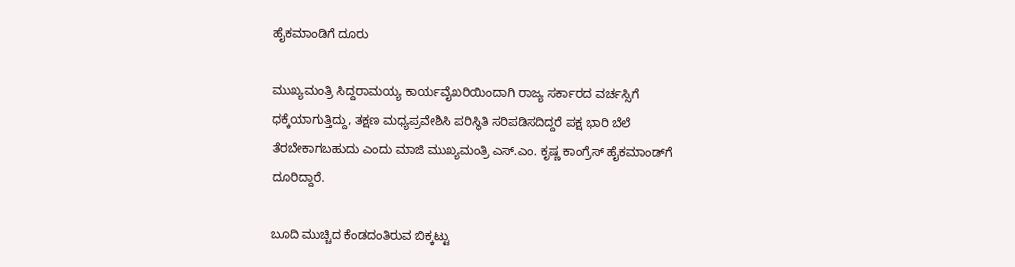ಹೈಕಮಾಂಡಿಗೆ ದೂರು

ಮುಖ್ಯಮಂತ್ರಿ ಸಿದ್ದರಾಮಯ್ಯ ಕಾರ್ಯವೈಖರಿಯಿಂದಾಗಿ ರಾಜ್ಯ ಸರ್ಕಾರದ ವರ್ಚಸ್ಸಿಗೆ ಧಕ್ಕೆಯಾಗುತ್ತಿದ್ದು, ತಕ್ಷಣ ಮಧ್ಯಪ್ರವೇಶಿಸಿ ಪರಿಸ್ಥಿತಿ ಸರಿಪಡಿಸದಿದ್ದರೆ ಪಕ್ಷ ಭಾರಿ ಬೆಲೆ ತೆರಬೇಕಾಗಬಹುದು ಎಂದು ಮಾಜಿ ಮುಖ್ಯಮಂತ್ರಿ ಎಸ್‌.ಎಂ. ಕೃಷ್ಣ ಕಾಂಗ್ರೆಸ್‌ ಹೈಕಮಾಂಡ್‌ಗೆ ದೂರಿದ್ದಾರೆ.

ಬೂದಿ ಮುಚ್ಚಿದ ಕೆಂಡದಂತಿರುವ ಬಿಕ್ಕಟ್ಟು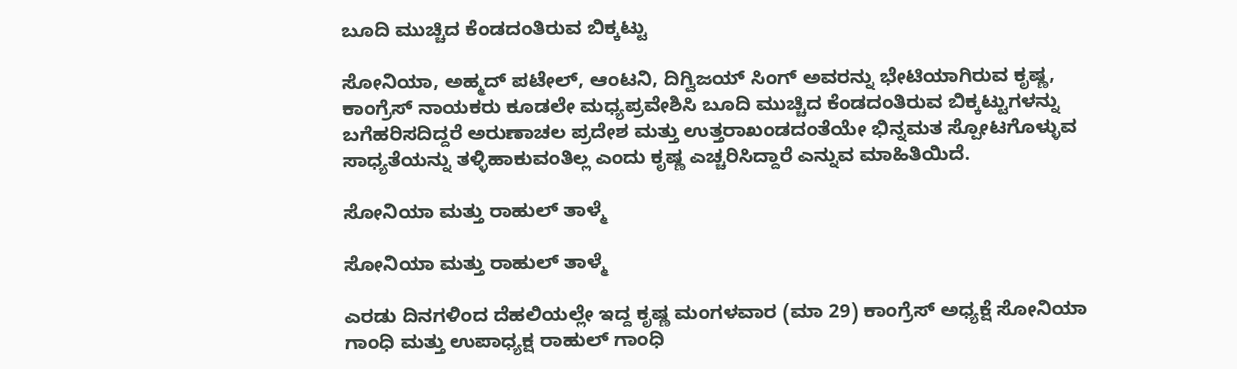ಬೂದಿ ಮುಚ್ಚಿದ ಕೆಂಡದಂತಿರುವ ಬಿಕ್ಕಟ್ಟು

ಸೋನಿಯಾ, ಅಹ್ಮದ್ ಪಟೇಲ್, ಆಂಟನಿ, ದಿಗ್ವಿಜಯ್ ಸಿಂಗ್ ಅವರನ್ನು ಭೇಟಿಯಾಗಿರುವ ಕೃಷ್ಣ, ಕಾಂಗ್ರೆಸ್‌ ನಾಯಕರು ಕೂಡಲೇ ಮಧ್ಯಪ್ರವೇಶಿಸಿ ಬೂದಿ ಮುಚ್ಚಿದ ಕೆಂಡದಂತಿರುವ ಬಿಕ್ಕಟ್ಟುಗಳನ್ನು ಬಗೆಹರಿಸದಿದ್ದರೆ ಅರುಣಾಚಲ ಪ್ರದೇಶ ಮತ್ತು ಉತ್ತರಾಖಂಡದಂತೆಯೇ ಭಿನ್ನಮತ ಸ್ಪೋಟಗೊಳ್ಳುವ ಸಾಧ್ಯತೆಯನ್ನು ತಳ್ಳಿಹಾಕುವಂತಿಲ್ಲ ಎಂದು ಕೃಷ್ಣ ಎಚ್ಚರಿಸಿದ್ದಾರೆ ಎನ್ನುವ ಮಾಹಿತಿಯಿದೆ.

ಸೋನಿಯಾ ಮತ್ತು ರಾಹುಲ್‌ ತಾಳ್ಮೆ

ಸೋನಿಯಾ ಮತ್ತು ರಾಹುಲ್‌ ತಾಳ್ಮೆ

ಎರಡು ದಿನಗಳಿಂದ ದೆಹಲಿಯಲ್ಲೇ ಇದ್ದ ಕೃಷ್ಣ ಮಂಗಳವಾರ (ಮಾ 29) ಕಾಂಗ್ರೆಸ್‌ ಅಧ್ಯಕ್ಷೆ ಸೋನಿಯಾ ಗಾಂಧಿ ಮತ್ತು ಉಪಾಧ್ಯಕ್ಷ ರಾಹುಲ್‌ ಗಾಂಧಿ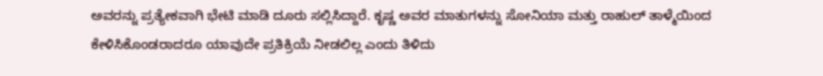ಅವರನ್ನು ಪ್ರತ್ಯೇಕವಾಗಿ ಭೇಟಿ ಮಾಡಿ ದೂರು ಸಲ್ಲಿಸಿದ್ದಾರೆ. ಕೃಷ್ಣ ಅವರ ಮಾತುಗಳನ್ನು ಸೋನಿಯಾ ಮತ್ತು ರಾಹುಲ್‌ ತಾಳ್ಮೆಯಿಂದ ಕೇಳಿಸಿಕೊಂಡರಾದರೂ ಯಾವುದೇ ಪ್ರತಿಕ್ರಿಯೆ ನೀಡಲಿಲ್ಲ ಎಂದು ತಿಳಿದು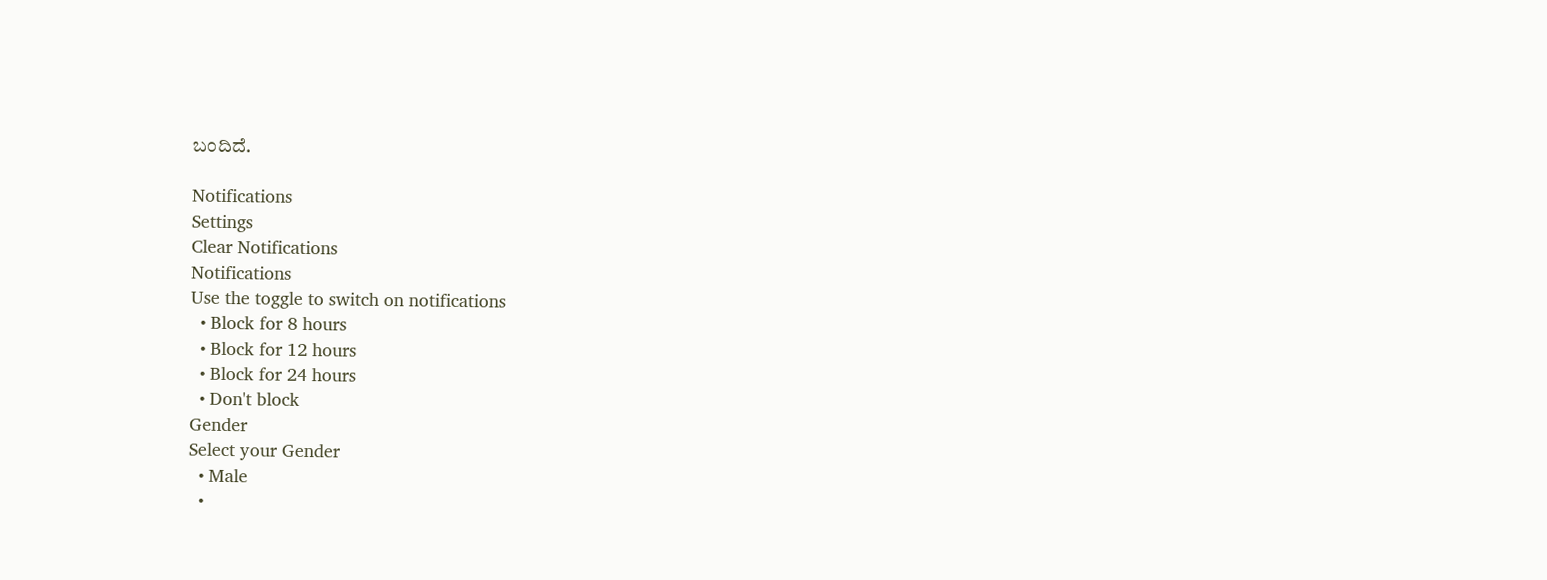ಬಂದಿದೆ.

Notifications
Settings
Clear Notifications
Notifications
Use the toggle to switch on notifications
  • Block for 8 hours
  • Block for 12 hours
  • Block for 24 hours
  • Don't block
Gender
Select your Gender
  • Male
  •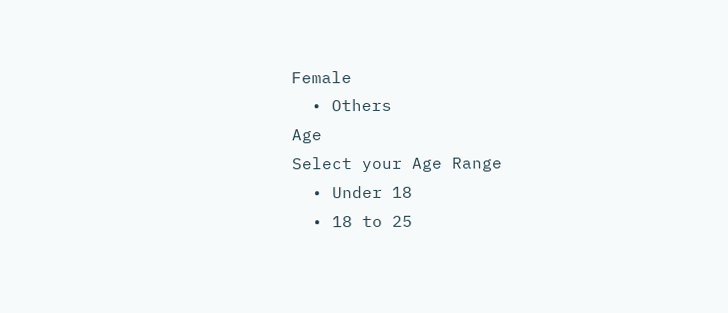Female
  • Others
Age
Select your Age Range
  • Under 18
  • 18 to 25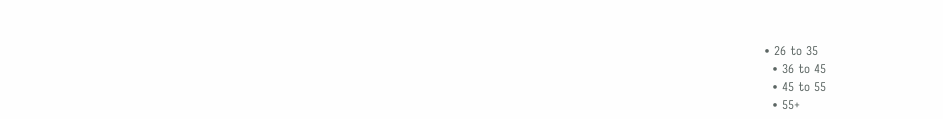• 26 to 35
  • 36 to 45
  • 45 to 55
  • 55+